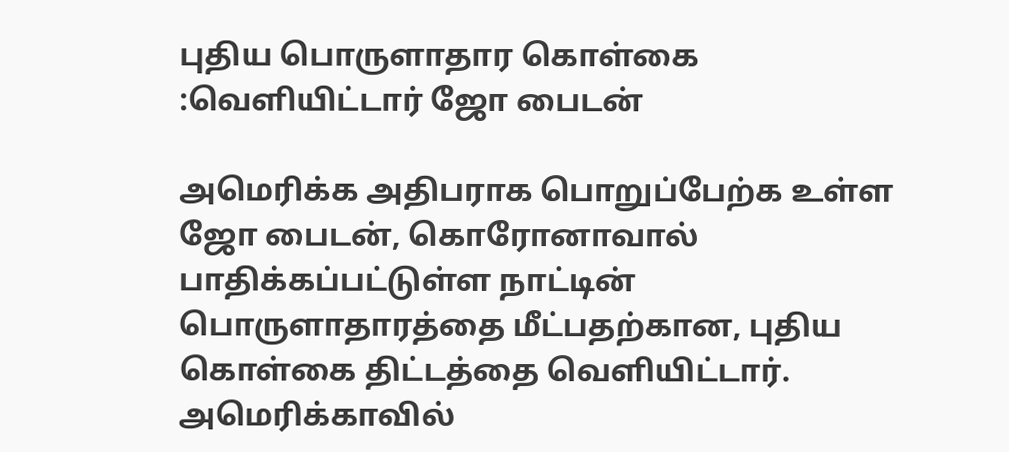புதிய பொருளாதார கொள்கை :வெளியிட்டார் ஜோ பைடன்

அமெரிக்க அதிபராக பொறுப்பேற்க உள்ள ஜோ பைடன், கொரோனாவால் பாதிக்கப்பட்டுள்ள நாட்டின் பொருளாதாரத்தை மீட்பதற்கான, புதிய கொள்கை திட்டத்தை வெளியிட்டார். அமெரிக்காவில்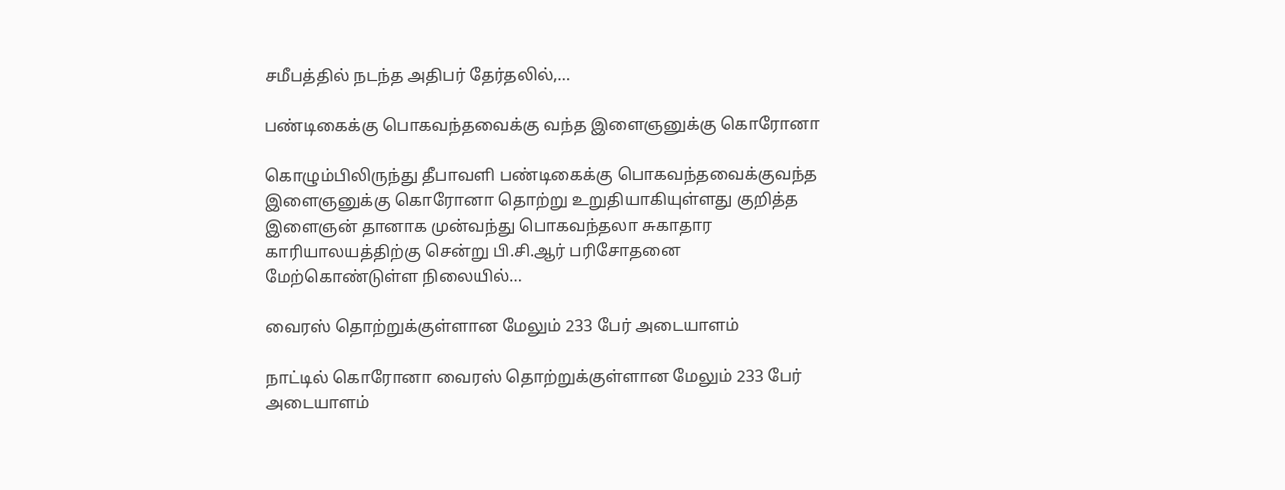சமீபத்தில் நடந்த அதிபர் தேர்தலில்,…

பண்டிகைக்கு பொகவந்தவைக்கு வந்த இளைஞனுக்கு கொரோனா

கொழும்பிலிருந்து தீபாவளி பண்டிகைக்கு பொகவந்தவைக்குவந்த இளைஞனுக்கு கொரோனா தொற்று உறுதியாகியுள்ளது குறித்த இளைஞன் தானாக முன்வந்து பொகவந்தலா சுகாதார காரியாலயத்திற்கு சென்று பி.சி.ஆர் பரிசோதனை மேற்கொண்டுள்ள நிலையில்…

வைரஸ் தொற்றுக்குள்ளான மேலும் 233 பேர் அடையாளம்

நாட்டில் கொரோனா வைரஸ் தொற்றுக்குள்ளான மேலும் 233 பேர் அடையாளம்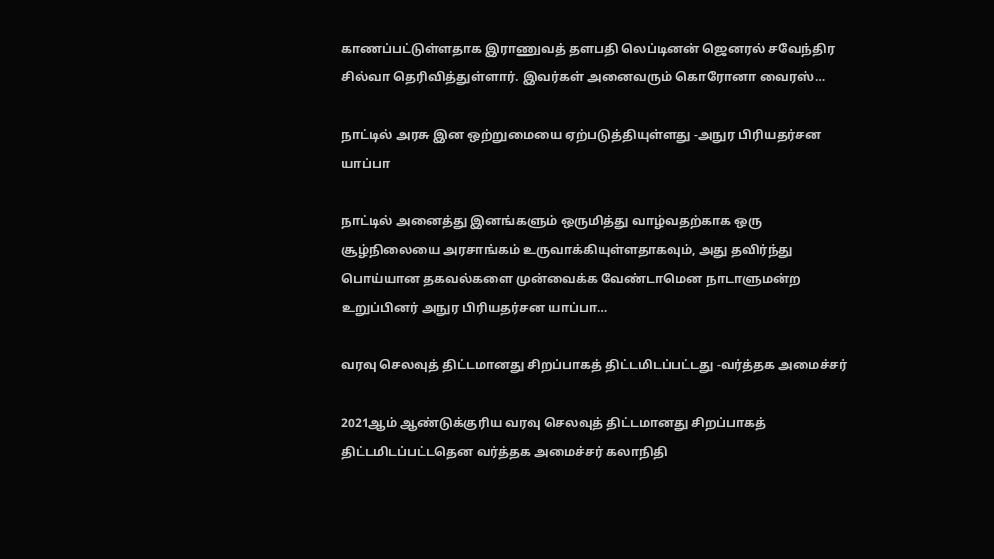காணப்பட்டுள்ளதாக இராணுவத் தளபதி லெப்டினன் ஜெனரல் சவேந்திர சில்வா தெரிவித்துள்ளார். இவர்கள் அனைவரும் கொரோனா வைரஸ்…

நாட்டில் அரசு இன ஒற்றுமையை ஏற்படுத்தியுள்ளது -அநுர பிரியதர்சன யாப்பா

நாட்டில் அனைத்து இனங்களும் ஒருமித்து வாழ்வதற்காக ஒரு சூழ்நிலையை அரசாங்கம் உருவாக்கியுள்ளதாகவும், அது தவிர்ந்து பொய்யான தகவல்களை முன்வைக்க வேண்டாமென நாடாளுமன்ற உறுப்பினர் அநுர பிரியதர்சன யாப்பா…

வரவு செலவுத் திட்டமானது சிறப்பாகத் திட்டமிடப்பட்டது -வர்த்தக அமைச்சர்

2021ஆம் ஆண்டுக்குரிய வரவு செலவுத் திட்டமானது சிறப்பாகத் திட்டமிடப்பட்டதென வர்த்தக அமைச்சர் கலாநிதி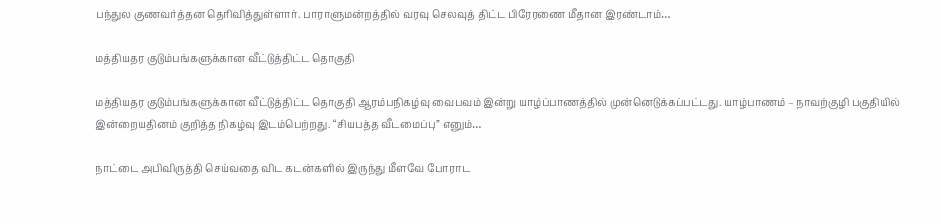பந்துல குணவர்த்தன தெரிவித்துள்ளார். பாராளுமன்றத்தில் வரவு செலவுத் திட்ட பிரேரணை மீதான இரண்டாம்…

மத்தியதர குடும்பங்களுக்கான வீட்டுத்திட்ட தொகுதி

மத்தியதர குடும்பங்களுக்கான வீட்டுத்திட்ட தொகுதி ஆரம்பநிகழ்வு வைபவம் இன்று யாழ்ப்பாணத்தில் முன்னெடுக்கப்பட்டது. யாழ்பாணம் – நாவற்குழி பகுதியில் இன்றையதினம் குறித்த நிகழ்வு இடம்பெற்றது. “சியபத்த வீடமைப்பு” எனும்…

நாட்டை அபிவிருத்தி செய்வதை விட கடன்களில் இருந்து மீளவே போராட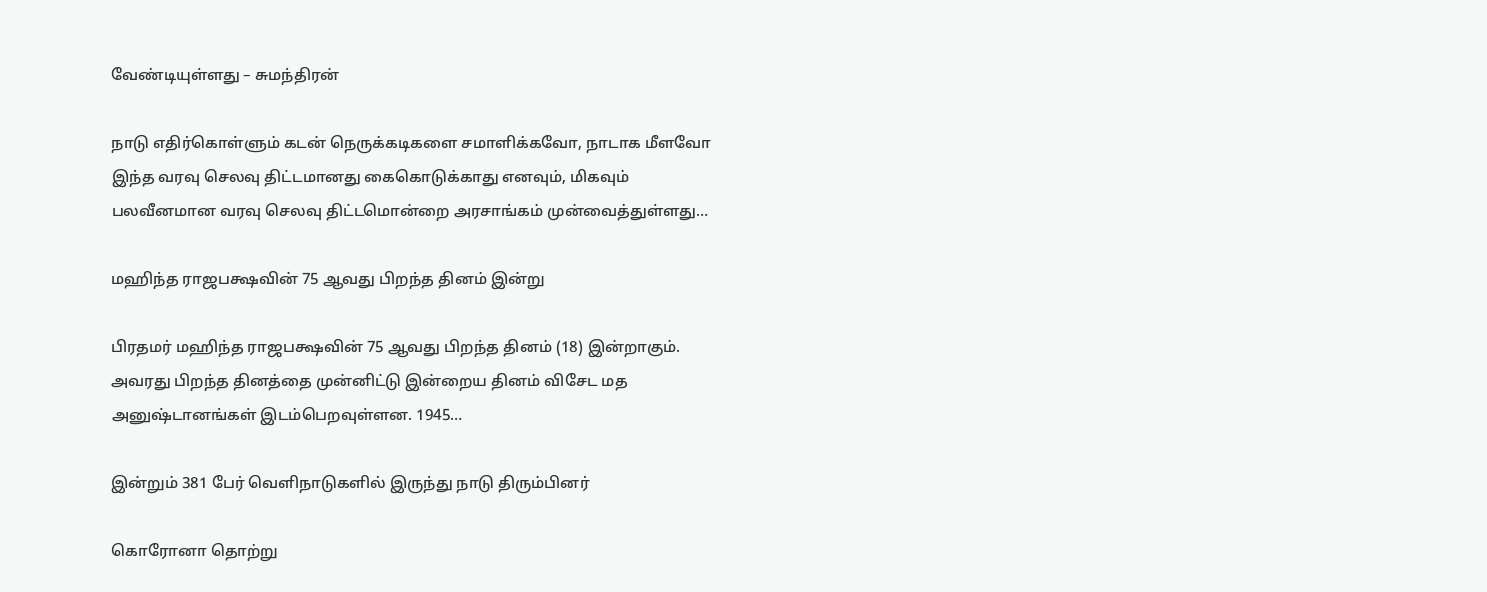வேண்டியுள்ளது – சுமந்திரன்

நாடு எதிர்கொள்ளும் கடன் நெருக்கடிகளை சமாளிக்கவோ, நாடாக மீளவோ இந்த வரவு செலவு திட்டமானது கைகொடுக்காது எனவும், மிகவும் பலவீனமான வரவு செலவு திட்டமொன்றை அரசாங்கம் முன்வைத்துள்ளது…

மஹிந்த ராஜபக்ஷவின் 75 ஆவது பிறந்த தினம் இன்று

பிரதமர் மஹிந்த ராஜபக்ஷவின் 75 ஆவது பிறந்த தினம் (18) இன்றாகும். அவரது பிறந்த தினத்தை முன்னிட்டு இன்றைய தினம் விசேட மத அனுஷ்டானங்கள் இடம்பெறவுள்ளன. 1945…

இன்றும் 381 பேர் வெளிநாடுகளில் இருந்து நாடு திரும்பினர்

கொரோனா தொற்று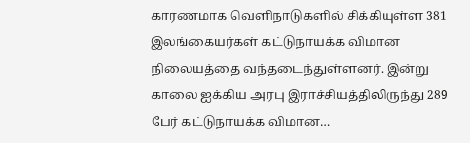காரணமாக வெளிநாடுகளில் சிக்கியுள்ள 381 இலங்கையர்கள் கட்டுநாயக்க விமான நிலையத்தை வந்தடைந்துள்ளனர். இன்று காலை ஐக்கிய அரபு இராச்சியத்திலிருந்து 289 பேர் கட்டுநாயக்க விமான…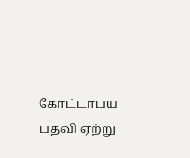கோட்டாபய பதவி ஏற்று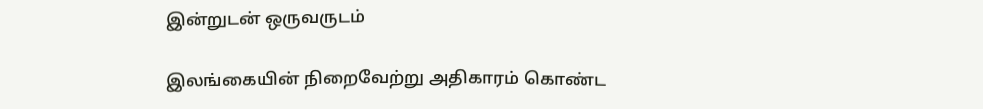இன்றுடன் ஒருவருடம்

இலங்கையின் நிறைவேற்று அதிகாரம் கொண்ட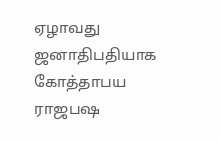ஏழாவது ஜனாதிபதியாக கோத்தாபய ராஜபஷ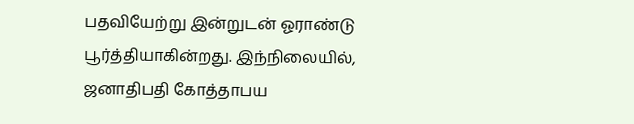பதவியேற்று இன்றுடன் ஓராண்டு பூர்த்தியாகின்றது. இந்நிலையில், ஜனாதிபதி கோத்தாபய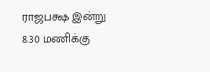ராஜபக்ஷ இன்று 8.30 மணிக்கு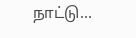நாட்டு…